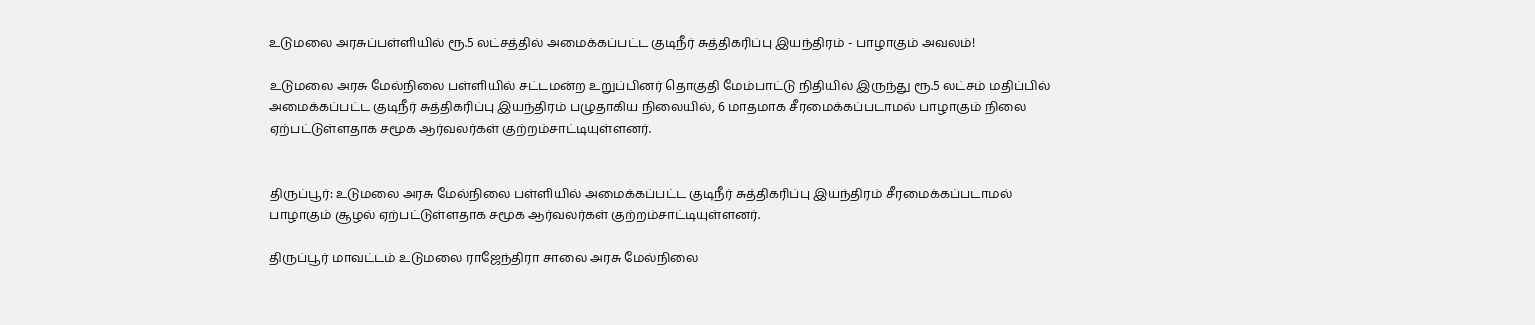உடுமலை அரசுப்பள்ளியில் ரூ.5 லட்சத்தில் அமைக்கப்பட்ட குடிநீர் சுத்திகரிப்பு இயந்திரம் - பாழாகும் அவலம்!

உடுமலை அரசு மேல்நிலை பள்ளியில் சட்டமன்ற உறுப்பினர் தொகுதி மேம்பாட்டு நிதியில் இருந்து ரூ.5 லட்சம் மதிப்பில் அமைக்கப்பட்ட குடிநீர் சுத்திகரிப்பு இயந்திரம் பழுதாகிய நிலையில், 6 மாதமாக சீரமைக்கப்படாமல் பாழாகும் நிலை ஏற்பட்டுள்ளதாக சமூக ஆர்வலர்கள் குற்றம்சாட்டியுள்ளனர்.


திருப்பூர்: உடுமலை அரசு மேல்நிலை பள்ளியில் அமைக்கப்பட்ட குடிநீர் சுத்திகரிப்பு இயந்திரம் சீரமைக்கப்படாமல் பாழாகும் சூழல் ஏற்பட்டுள்ளதாக சமூக ஆர்வலர்கள் குற்றம்சாட்டியுள்ளனர்.

திருப்பூர் மாவட்டம் உடுமலை ராஜேந்திரா சாலை அரசு மேல்நிலை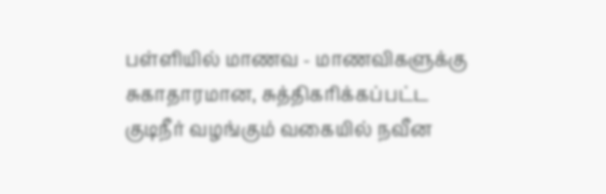பள்ளியில் மாணவ - மாணவிகளுக்கு சுகாதாரமான, சுத்திகரிக்கப்பட்ட குடிநீர் வழங்கும் வகையில் நவீன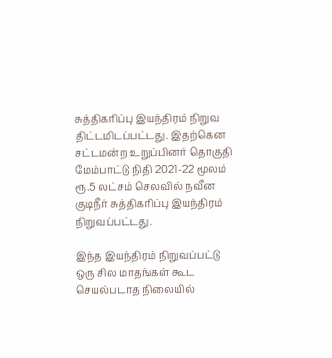சுத்திகரிப்பு இயந்திரம் நிறுவ திட்டமிடப்பட்டது. இதற்கென சட்டமன்ற உறுப்பினர் தொகுதி மேம்பாட்டு நிதி 2021-22 மூலம் ரூ.5 லட்சம் செலவில் நவீன குடிநீர் சுத்திகரிப்பு இயந்திரம் நிறுவப்பட்டது.

இந்த இயந்திரம் நிறுவப்பட்டு ஒரு சில மாதங்கள் கூட செயல்படாத நிலையில்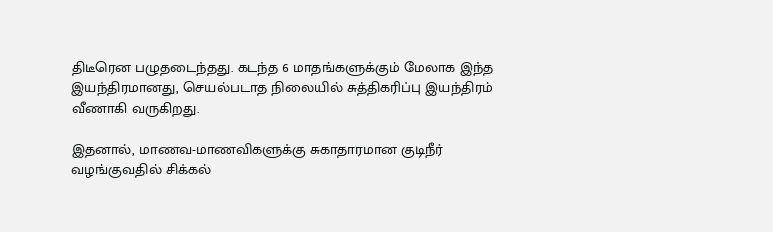திடீரென பழுதடைந்தது. கடந்த 6 மாதங்களுக்கும் மேலாக இந்த இயந்திரமானது, செயல்படாத நிலையில் சுத்திகரிப்பு இயந்திரம் வீணாகி வருகிறது.

இதனால், மாணவ-மாணவிகளுக்கு சுகாதாரமான குடிநீர் வழங்குவதில் சிக்கல்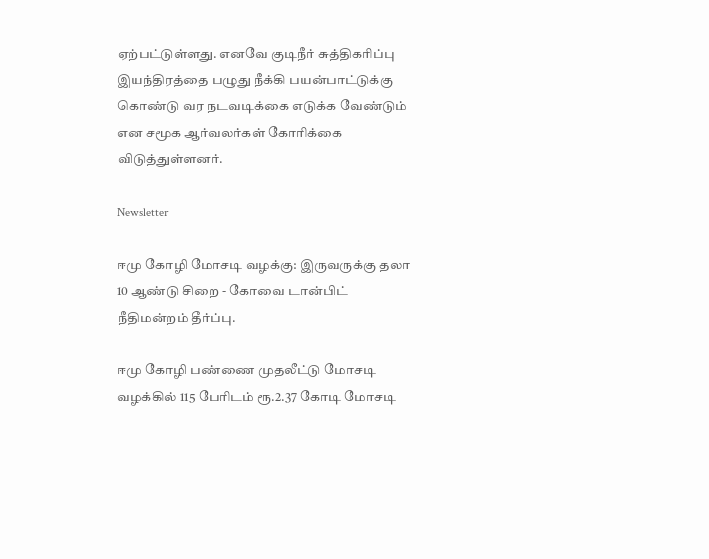ஏற்பட்டுள்ளது. எனவே குடிநீர் சுத்திகரிப்பு இயந்திரத்தை பழுது நீக்கி பயன்பாட்டுக்கு கொண்டு வர நடவடிக்கை எடுக்க வேண்டும் என சமூக ஆர்வலர்கள் கோரிக்கை விடுத்துள்ளனர்.

Newsletter

ஈமு கோழி மோசடி வழக்கு: இருவருக்கு தலா 10 ஆண்டு சிறை - கோவை டான்பிட் நீதிமன்றம் தீர்ப்பு.

ஈமு கோழி பண்ணை முதலீட்டு மோசடி வழக்கில் 115 பேரிடம் ரூ.2.37 கோடி மோசடி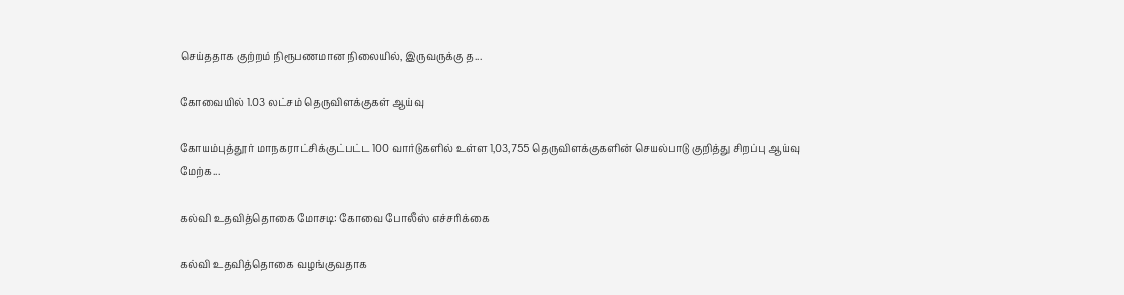செய்ததாக குற்றம் நிரூபணமான நிலையில், இருவருக்கு த...

கோவையில் 1.03 லட்சம் தெருவிளக்குகள் ஆய்வு

கோயம்புத்தூர் மாநகராட்சிக்குட்பட்ட 100 வார்டுகளில் உள்ள 1,03,755 தெருவிளக்குகளின் செயல்பாடு குறித்து சிறப்பு ஆய்வு மேற்க...

கல்வி உதவித்தொகை மோசடி: கோவை போலீஸ் எச்சரிக்கை

கல்வி உதவித்தொகை வழங்குவதாக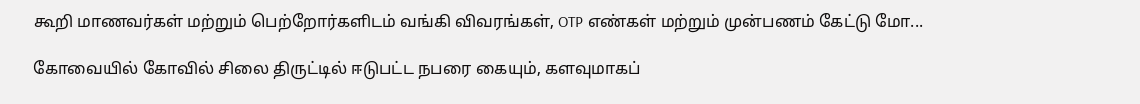கூறி மாணவர்கள் மற்றும் பெற்றோர்களிடம் வங்கி விவரங்கள், OTP எண்கள் மற்றும் முன்பணம் கேட்டு மோ...

கோவையில் கோவில் சிலை திருட்டில் ஈடுபட்ட நபரை கையும், களவுமாகப்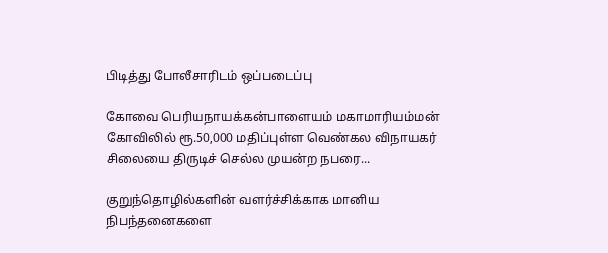பிடித்து போலீசாரிடம் ஒப்படைப்பு

கோவை பெரியநாயக்கன்பாளையம் மகாமாரியம்மன் கோவிலில் ரூ.50,000 மதிப்புள்ள வெண்கல விநாயகர் சிலையை திருடிச் செல்ல முயன்ற நபரை...

குறுந்தொழில்களின் வளர்ச்சிக்காக மானிய நிபந்தனைகளை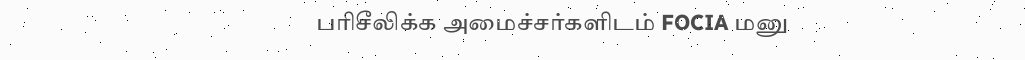பரிசீலிக்க அமைச்சர்களிடம் FOCIA மனு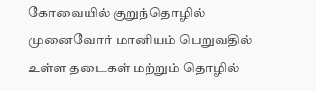கோவையில் குறுந்தொழில் முனைவோர் மானியம் பெறுவதில் உள்ள தடைகள் மற்றும் தொழில்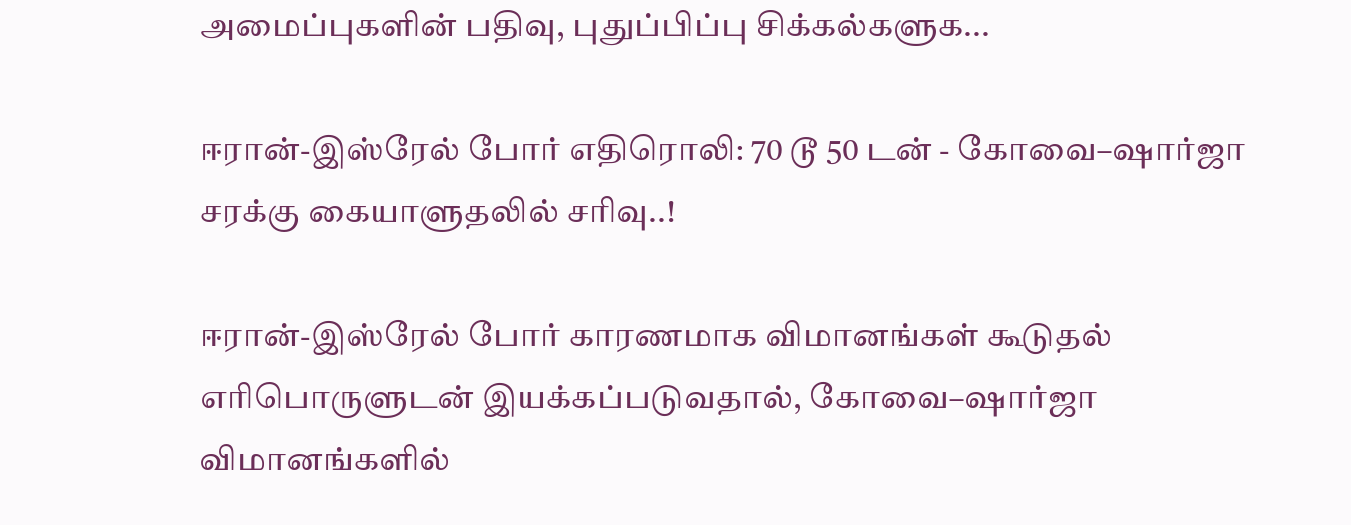அமைப்புகளின் பதிவு, புதுப்பிப்பு சிக்கல்களுக...

ஈரான்-இஸ்ரேல் போர் எதிரொலி: 70 டூ 50 டன் - கோவை–ஷார்ஜா சரக்கு கையாளுதலில் சரிவு..!

ஈரான்-இஸ்ரேல் போர் காரணமாக விமானங்கள் கூடுதல் எரிபொருளுடன் இயக்கப்படுவதால், கோவை–ஷார்ஜா விமானங்களில்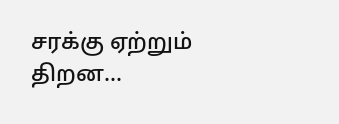சரக்கு ஏற்றும் திறன...